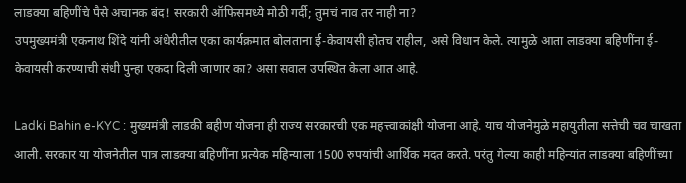लाडक्या बहिणींचे पैसे अचानक बंद! सरकारी ऑफिसमध्ये मोठी गर्दी; तुमचं नाव तर नाही ना?
उपमुख्यमंत्री एकनाथ शिंदे यांनी अंधेरीतील एका कार्यक्रमात बोलताना ई-केवायसी होतच राहील, असे विधान केले. त्यामुळे आता लाडक्या बहिणींना ई-केवायसी करण्याची संधी पुन्हा एकदा दिली जाणार का? असा सवाल उपस्थित केला आत आहे.

Ladki Bahin e-KYC : मुख्यमंत्री लाडकी बहीण योजना ही राज्य सरकारची एक महत्त्वाकांक्षी योजना आहे. याच योजनेमुळे महायुतीला सत्तेची चव चाखता आली. सरकार या योजनेतील पात्र लाडक्या बहिणींना प्रत्येक महिन्याला 1500 रुपयांची आर्थिक मदत करते. परंतु गेल्या काही महिन्यांत लाडक्या बहिणींच्या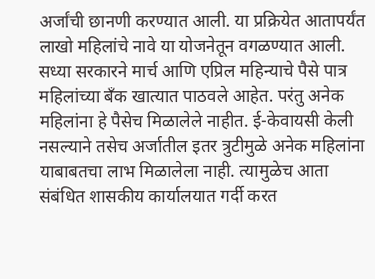अर्जांची छानणी करण्यात आली. या प्रक्रियेत आतापर्यंत लाखो महिलांचे नावे या योजनेतून वगळण्यात आली. सध्या सरकारने मार्च आणि एप्रिल महिन्याचे पैसे पात्र महिलांच्या बँक खात्यात पाठवले आहेत. परंतु अनेक महिलांना हे पैसेच मिळालेले नाहीत. ई-केवायसी केली नसल्याने तसेच अर्जातील इतर त्रुटीमुळे अनेक महिलांना याबाबतचा लाभ मिळालेला नाही. त्यामुळेच आता संबंधित शासकीय कार्यालयात गर्दी करत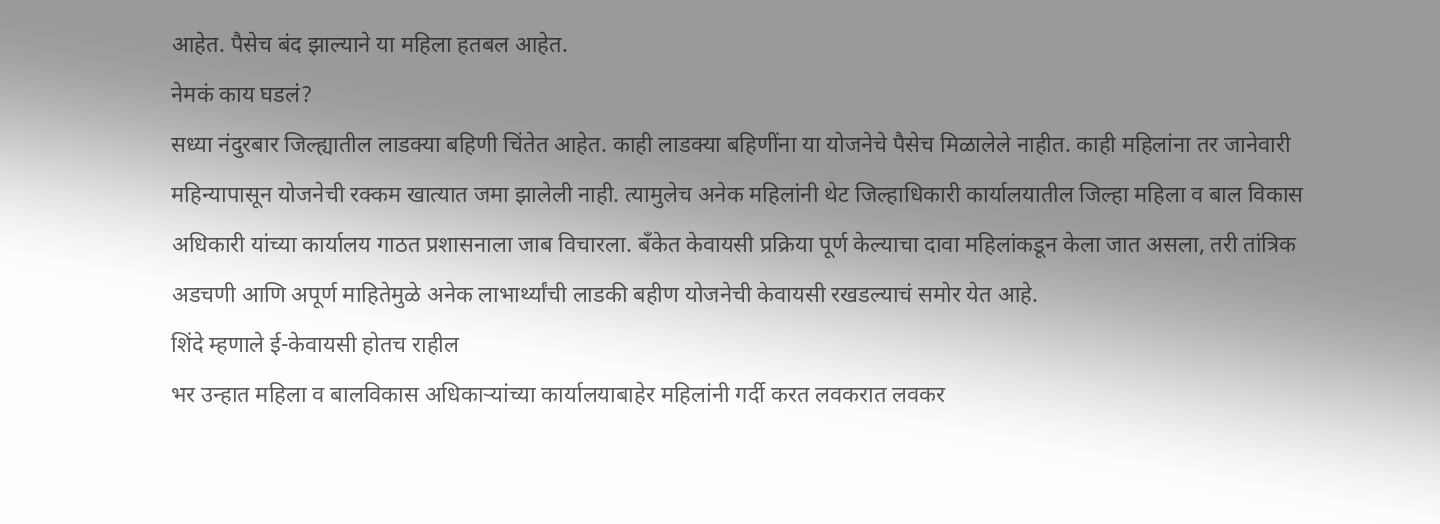आहेत. पैसेच बंद झाल्याने या महिला हतबल आहेत.
नेमकं काय घडलं?
सध्या नंदुरबार जिल्ह्यातील लाडक्या बहिणी चिंतेत आहेत. काही लाडक्या बहिणींना या योजनेचे पैसेच मिळालेले नाहीत. काही महिलांना तर जानेवारी महिन्यापासून योजनेची रक्कम खात्यात जमा झालेली नाही. त्यामुलेच अनेक महिलांनी थेट जिल्हाधिकारी कार्यालयातील जिल्हा महिला व बाल विकास अधिकारी यांच्या कार्यालय गाठत प्रशासनाला जाब विचारला. बँकेत केवायसी प्रक्रिया पूर्ण केल्याचा दावा महिलांकडून केला जात असला, तरी तांत्रिक अडचणी आणि अपूर्ण माहितेमुळे अनेक लाभार्थ्यांची लाडकी बहीण योजनेची केवायसी रखडल्याचं समोर येत आहे.
शिंदे म्हणाले ई-केवायसी होतच राहील
भर उन्हात महिला व बालविकास अधिकाऱ्यांच्या कार्यालयाबाहेर महिलांनी गर्दी करत लवकरात लवकर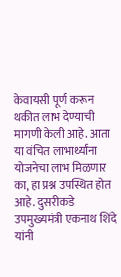केवायसी पूर्ण करून थकीत लाभ देण्याची मागणी केली आहे. आता या वंचित लाभार्थ्यांना योजनेचा लाभ मिळणार का, हा प्रश्न उपस्थित होत आहे. दुसरीकडे उपमुख्यमंत्री एकनाथ शिंदे यांनी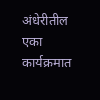अंधेरीतील एका कार्यक्रमात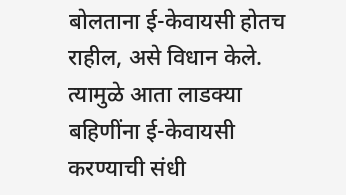बोलताना ई-केवायसी होतच राहील, असे विधान केले. त्यामुळे आता लाडक्या बहिणींना ई-केवायसी करण्याची संधी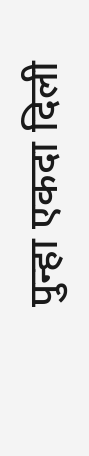पुन्हा एकदा दिली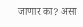जाणार का? असा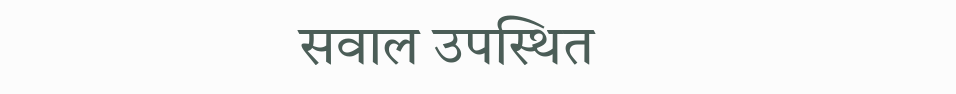सवाल उपस्थित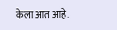केला आत आहे.